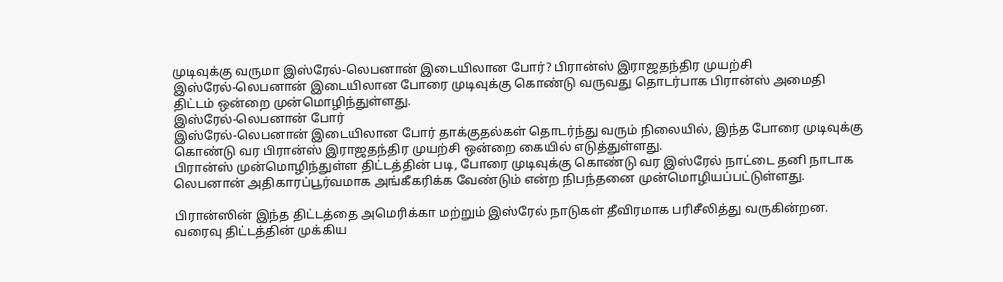முடிவுக்கு வருமா இஸ்ரேல்-லெபனான் இடையிலான போர்? பிரான்ஸ் இராஜதந்திர முயற்சி
இஸ்ரேல்-லெபனான் இடையிலான போரை முடிவுக்கு கொண்டு வருவது தொடர்பாக பிரான்ஸ் அமைதி திட்டம் ஒன்றை முன்மொழிந்துள்ளது.
இஸ்ரேல்-லெபனான் போர்
இஸ்ரேல்-லெபனான் இடையிலான போர் தாக்குதல்கள் தொடர்ந்து வரும் நிலையில், இந்த போரை முடிவுக்கு கொண்டு வர பிரான்ஸ் இராஜதந்திர முயற்சி ஒன்றை கையில் எடுத்துள்ளது.
பிரான்ஸ் முன்மொழிந்துள்ள திட்டத்தின் படி, போரை முடிவுக்கு கொண்டு வர இஸ்ரேல் நாட்டை தனி நாடாக லெபனான் அதிகாரப்பூர்வமாக அங்கீகரிக்க வேண்டும் என்ற நிபந்தனை முன்மொழியப்பட்டுள்ளது.

பிரான்ஸின் இந்த திட்டத்தை அமெரிக்கா மற்றும் இஸ்ரேல் நாடுகள் தீவிரமாக பரிசீலித்து வருகின்றன.
வரைவு திட்டத்தின் முக்கிய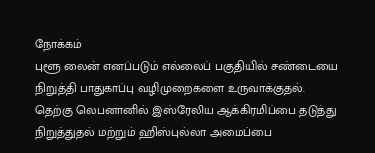நோக்கம்
புளூ லைன் எனப்படும் எல்லைப் பகுதியில் சண்டையை நிறுத்தி பாதுகாப்பு வழிமுறைகளை உருவாக்குதல்.
தெற்கு லெபனானில் இஸ்ரேலிய ஆக்கிரமிப்பை தடுத்து நிறுத்துதல் மற்றும் ஹிஸ்புல்லா அமைப்பை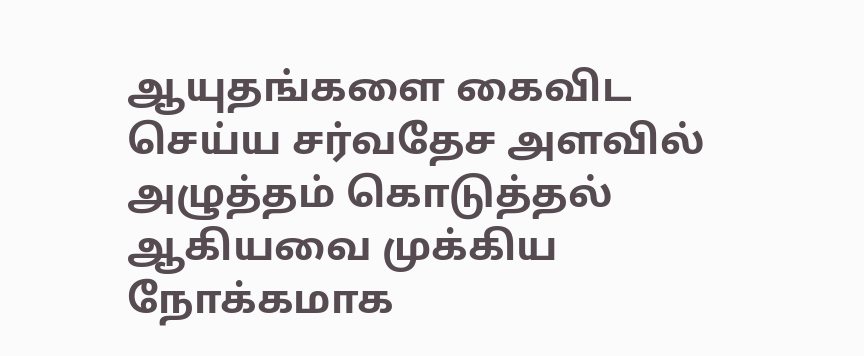ஆயுதங்களை கைவிட செய்ய சர்வதேச அளவில் அழுத்தம் கொடுத்தல் ஆகியவை முக்கிய நோக்கமாக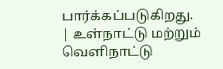பார்க்கப்படுகிறது.
| உள்நாட்டு மற்றும் வெளிநாட்டு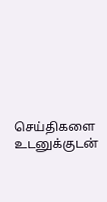செய்திகளை உடனுக்குடன்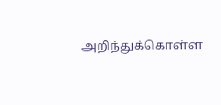அறிந்துக்கொள்ள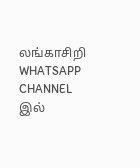லங்காசிறி WHATSAPP CHANNEL இல்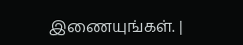இணையுங்கள். |